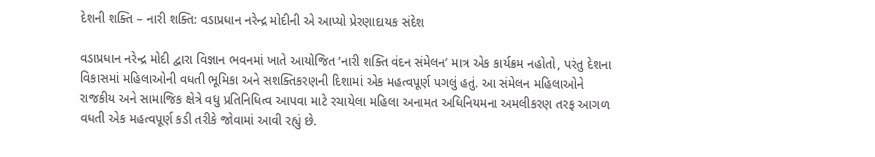દેશની શક્તિ – નારી શક્તિ: વડાપ્રધાન નરેન્દ્ર મોદીની એ આપ્યો પ્રેરણાદાયક સંદેશ

વડાપ્રધાન નરેન્દ્ર મોદી દ્વારા વિજ્ઞાન ભવનમાં ખાતે આયોજિત ‘નારી શક્તિ વંદન સંમેલન’ માત્ર એક કાર્યક્રમ નહોતો, પરંતુ દેશના વિકાસમાં મહિલાઓની વધતી ભૂમિકા અને સશક્તિકરણની દિશામાં એક મહત્વપૂર્ણ પગલું હતું. આ સંમેલન મહિલાઓને રાજકીય અને સામાજિક ક્ષેત્રે વધુ પ્રતિનિધિત્વ આપવા માટે રચાયેલા મહિલા અનામત અધિનિયમના અમલીકરણ તરફ આગળ વધતી એક મહત્વપૂર્ણ કડી તરીકે જોવામાં આવી રહ્યું છે.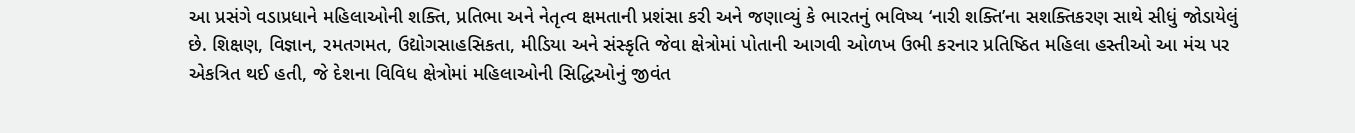આ પ્રસંગે વડાપ્રધાને મહિલાઓની શક્તિ, પ્રતિભા અને નેતૃત્વ ક્ષમતાની પ્રશંસા કરી અને જણાવ્યું કે ભારતનું ભવિષ્ય ‘નારી શક્તિ’ના સશક્તિકરણ સાથે સીધું જોડાયેલું છે. શિક્ષણ, વિજ્ઞાન, રમતગમત, ઉદ્યોગસાહસિકતા, મીડિયા અને સંસ્કૃતિ જેવા ક્ષેત્રોમાં પોતાની આગવી ઓળખ ઉભી કરનાર પ્રતિષ્ઠિત મહિલા હસ્તીઓ આ મંચ પર એકત્રિત થઈ હતી, જે દેશના વિવિધ ક્ષેત્રોમાં મહિલાઓની સિદ્ધિઓનું જીવંત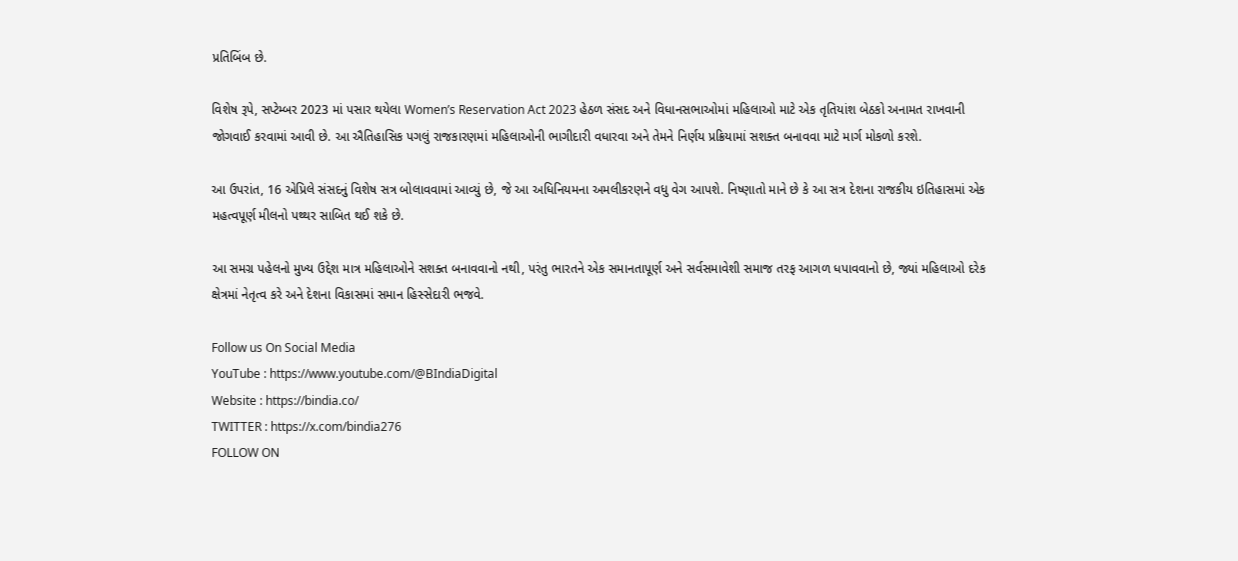પ્રતિબિંબ છે.

વિશેષ રૂપે, સપ્ટેમ્બર 2023 માં પસાર થયેલા Women’s Reservation Act 2023 હેઠળ સંસદ અને વિધાનસભાઓમાં મહિલાઓ માટે એક તૃતિયાંશ બેઠકો અનામત રાખવાની જોગવાઈ કરવામાં આવી છે. આ ઐતિહાસિક પગલું રાજકારણમાં મહિલાઓની ભાગીદારી વધારવા અને તેમને નિર્ણય પ્રક્રિયામાં સશક્ત બનાવવા માટે માર્ગ મોકળો કરશે.

આ ઉપરાંત, 16 એપ્રિલે સંસદનું વિશેષ સત્ર બોલાવવામાં આવ્યું છે, જે આ અધિનિયમના અમલીકરણને વધુ વેગ આપશે. નિષ્ણાતો માને છે કે આ સત્ર દેશના રાજકીય ઇતિહાસમાં એક મહત્વપૂર્ણ મીલનો પથ્થર સાબિત થઈ શકે છે.

આ સમગ્ર પહેલનો મુખ્ય ઉદ્દેશ માત્ર મહિલાઓને સશક્ત બનાવવાનો નથી, પરંતુ ભારતને એક સમાનતાપૂર્ણ અને સર્વસમાવેશી સમાજ તરફ આગળ ધપાવવાનો છે, જ્યાં મહિલાઓ દરેક ક્ષેત્રમાં નેતૃત્વ કરે અને દેશના વિકાસમાં સમાન હિસ્સેદારી ભજવે.

Follow us On Social Media
YouTube : https://www.youtube.com/@BIndiaDigital
Website : https://bindia.co/
TWITTER : https://x.com/bindia276
FOLLOW ON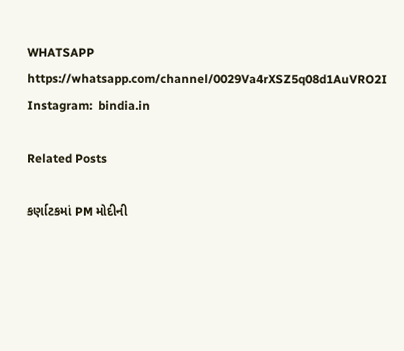WHATSAPP  https://whatsapp.com/channel/0029Va4rXSZ5q08d1AuVRO2I
Instagram:  bindia.in

Related Posts

કર્ણાટકમાં PM મોદીની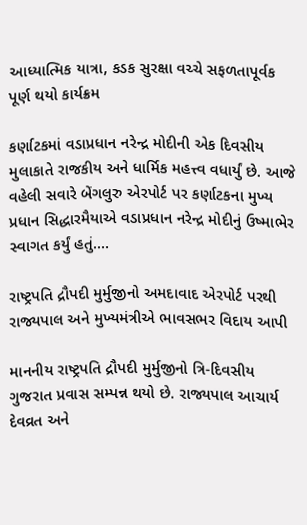આધ્યાત્મિક યાત્રા, કડક સુરક્ષા વચ્ચે સફળતાપૂર્વક પૂર્ણ થયો કાર્યક્રમ

કર્ણાટકમાં વડાપ્રધાન નરેન્દ્ર મોદીની એક દિવસીય મુલાકાતે રાજકીય અને ધાર્મિક મહત્ત્વ વધાર્યું છે. આજે વહેલી સવારે બેંગલુરુ એરપોર્ટ પર કર્ણાટકના મુખ્ય પ્રધાન સિદ્ધારમૈયાએ વડાપ્રધાન નરેન્દ્ર મોદીનું ઉષ્માભેર સ્વાગત કર્યું હતું.…

રાષ્ટ્રપતિ દ્રૌપદી મુર્મુજીનો અમદાવાદ એરપોર્ટ પરથી રાજ્યપાલ અને મુખ્યમંત્રીએ ભાવસભર વિદાય આપી

માનનીય રાષ્ટ્રપતિ દ્રૌપદી મુર્મુજીનો ત્રિ-દિવસીય ગુજરાત પ્રવાસ સમ્પન્ન થયો છે. રાજ્યપાલ આચાર્ય દેવવ્રત અને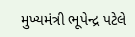મુખ્યમંત્રી ભૂપેન્દ્ર પટેલે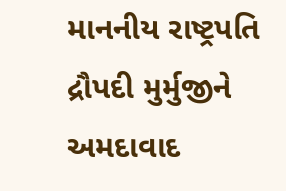માનનીય રાષ્ટ્રપતિ દ્રૌપદી મુર્મુજીને અમદાવાદ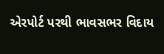એરપોર્ટ પરથી ભાવસભર વિદાય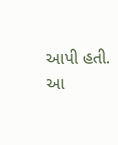આપી હતી. આ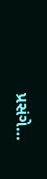પ્રસંગે…